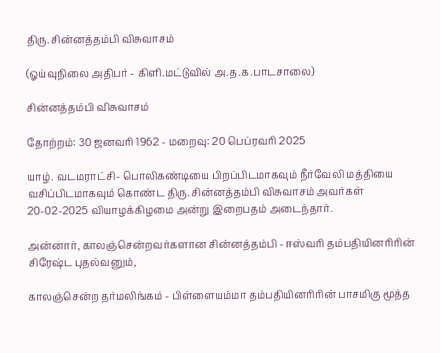திரு. சின்னத்தம்பி விசுவாசம்

(ஓய்வுநிலை அதிபர் - கிளி.மட்டுவில் அ.த.க.பாடசாலை)

சின்னத்தம்பி விசுவாசம்

தோற்றம்: 30 ஜனவரி 1962 - மறைவு: 20 பெப்ரவரி 2025

யாழ். வடமராட்சி- பொலிகண்டியை பிறப்பிடமாகவும் நீர்வேலி மத்தியை வசிப்பிடமாகவும் கொண்ட திரு. சின்னத்தம்பி விசுவாசம் அவர்கள் 20-02-2025 வியாழக்கிழமை அன்று இறைபதம் அடைந்தார்.

அன்னார், காலஞ்சென்றவர்களான சின்னத்தம்பி - ஈஸ்வரி தம்பதியினரிரின் சிரேஷ்ட புதல்வனும்,

காலஞ்சென்ற தர்மலிங்கம் - பிள்ளையம்மா தம்பதியினரிரின் பாசமிகு மூத்த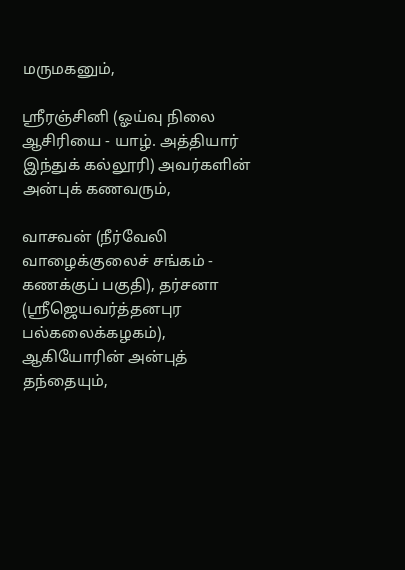மருமகனும்,

ஸ்ரீரஞ்சினி (ஓய்வு நிலை ஆசிரியை - யாழ். அத்தியார் இந்துக் கல்லூரி) அவர்களின் அன்புக் கணவரும்,

வாசவன் (நீர்வேலி வாழைக்குலைச் சங்கம் - கணக்குப் பகுதி), தர்சனா (ஸ்ரீஜெயவர்த்தனபுர பல்கலைக்கழகம்), ஆகியோரின் அன்புத் தந்தையும்,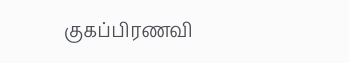குகப்பிரணவி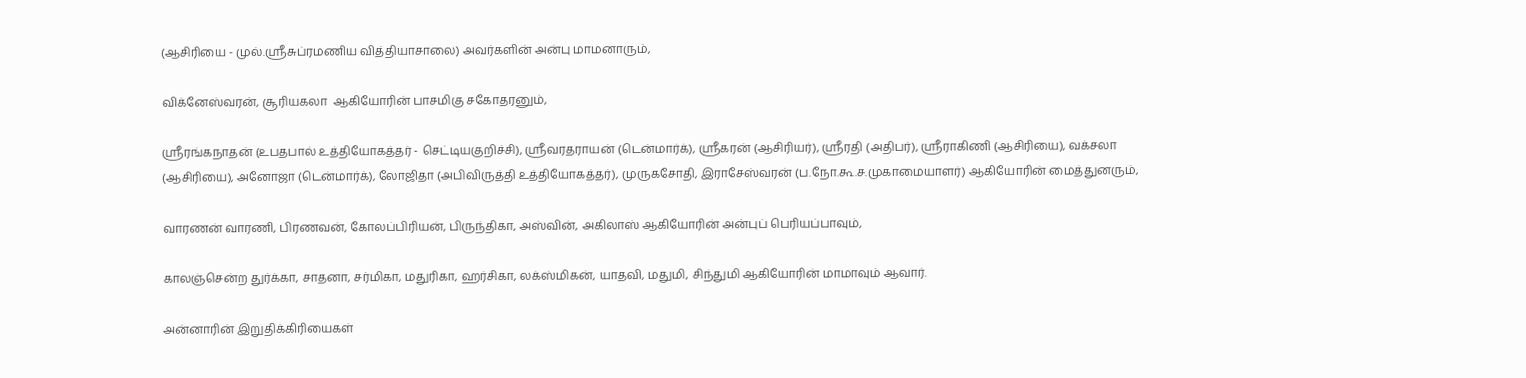(ஆசிரியை - முல்.ஸ்ரீசுப்ரமணிய வித்தியாசாலை) அவர்களின் அன்பு மாமனாரும்,

விக்னேஸ்வரன், சூரியகலா  ஆகியோரின் பாசமிகு சகோதரனும்,

ஸ்ரீரங்கநாதன் (உபதபால் உத்தியோகத்தர் - செட்டியகுறிச்சி), ஸ்ரீவரதராயன் (டென்மார்க்), ஸ்ரீகரன் (ஆசிரியர்), ஸ்ரீரதி (அதிபர்), ஸ்ரீராகிணி (ஆசிரியை), வக்சலா (ஆசிரியை), அனோஜா (டென்மார்க்), லோஜிதா (அபிவிருத்தி உத்தியோகத்தர்), முருகசோதி, இராசேஸ்வரன் (ப.நோ.கூ.ச.முகாமையாளர்) ஆகியோரின் மைத்துனரும்,

வாரணன் வாரணி, பிரணவன், கோலப்பிரியன், பிருந்திகா, அஸ்வின், அகிலாஸ் ஆகியோரின் அன்புப் பெரியப்பாவும்,

காலஞ்சென்ற துர்க்கா, சாதனா, சர்மிகா, மதுரிகா, ஹர்சிகா, லக்ஸ்மிகன், யாதவி, மதுமி, சிந்துமி ஆகியோரின் மாமாவும் ஆவார்.

அன்னாரின் இறுதிக்கிரியைகள்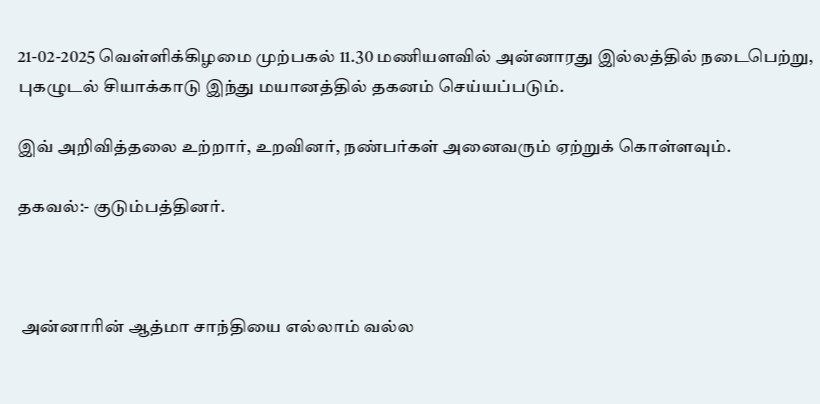21-02-2025 வெள்ளிக்கிழமை முற்பகல் 11.30 மணியளவில் அன்னாரது இல்லத்தில் நடைபெற்று, புகழுடல் சியாக்காடு இந்து மயானத்தில் தகனம் செய்யப்படும்.

இவ் அறிவித்தலை உற்றார், உறவினர், நண்பர்கள் அனைவரும் ஏற்றுக் கொள்ளவும்.

தகவல்:- குடும்பத்தினர்.



 அன்னாரின் ஆத்மா சாந்தியை எல்லாம் வல்ல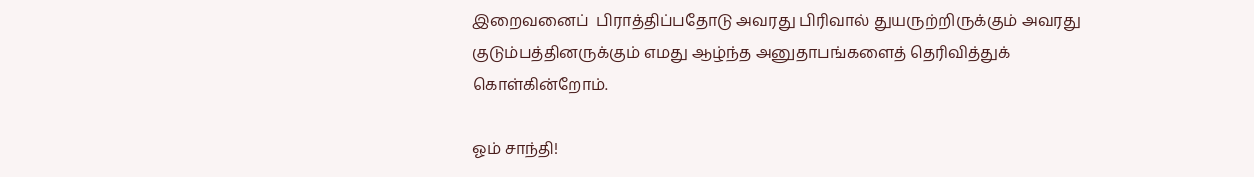இறைவனைப்  பிராத்திப்பதோடு அவரது பிரிவால் துயருற்றிருக்கும் அவரது குடும்பத்தினருக்கும் எமது ஆழ்ந்த அனுதாபங்களைத் தெரிவித்துக் கொள்கின்றோம்.

ஓம் சாந்தி!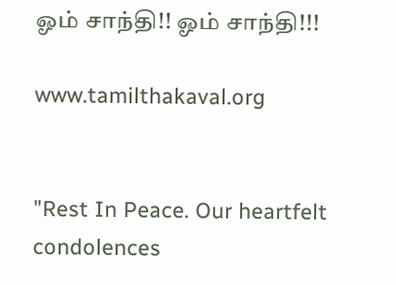ஓம் சாந்தி!! ஓம் சாந்தி!!!

www.tamilthakaval.org


"Rest In Peace. Our heartfelt condolences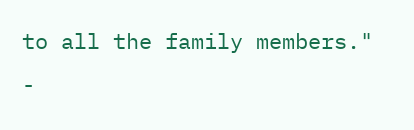to all the family members."
-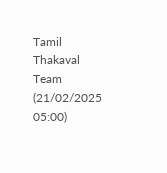Tamil Thakaval Team (21/02/2025 05:00)